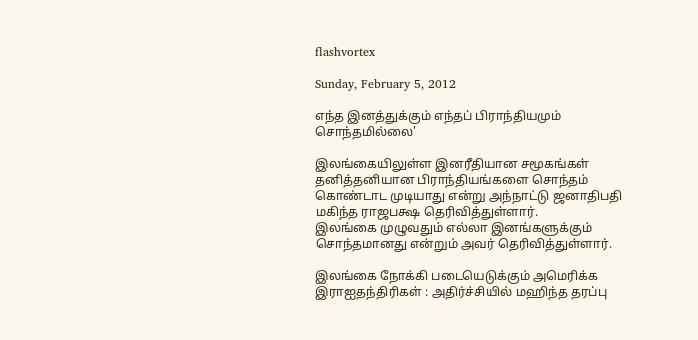flashvortex

Sunday, February 5, 2012

எந்த இனத்துக்கும் எந்தப் பிராந்தியமும் சொந்தமில்லை'

இலங்கையிலுள்ள இனரீதியான சமூகங்கள் தனித்தனியான பிராந்தியங்களை சொந்தம் கொண்டாட முடியாது என்று அந்நாட்டு ஜனாதிபதி மகிந்த ராஜபக்ஷ தெரிவித்துள்ளார்.
இலங்கை முழுவதும் எல்லா இனங்களுக்கும் சொந்தமானது என்றும் அவர் தெரிவித்துள்ளார்.

இலங்கை நோக்கி படையெடுக்கும் அமெரிக்க இராஐதந்திரிகள் : அதிர்ச்சியில் மஹிந்த தரப்பு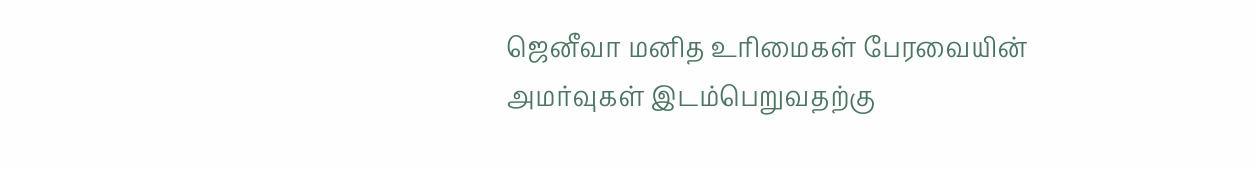ஜெனீவா மனித உரிமைகள் பேரவையின் அமர்வுகள் இடம்பெறுவதற்கு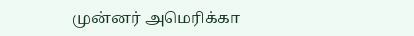முன்னர் அமெரிக்கா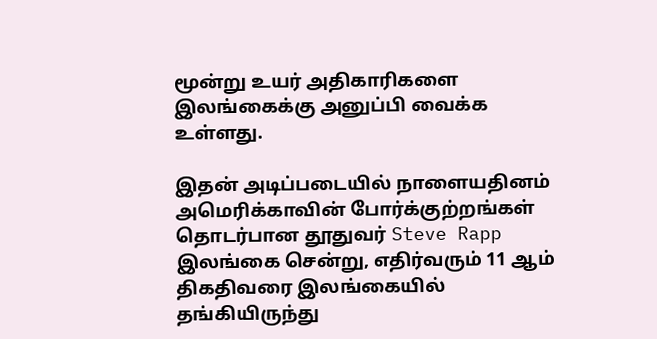மூன்று உயர் அதிகாரிகளை இலங்கைக்கு அனுப்பி வைக்க உள்ளது.

இதன் அடிப்படையில் நாளையதினம் அமெரிக்காவின் போர்க்குற்றங்கள் தொடர்பான தூதுவர் Steve Rapp  இலங்கை சென்று, எதிர்வரும் 11 ஆம் திகதிவரை இலங்கையில் தங்கியிருந்து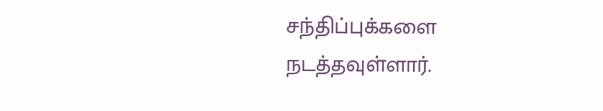சந்திப்புக்களை நடத்தவுள்ளார்.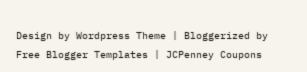Design by Wordpress Theme | Bloggerized by Free Blogger Templates | JCPenney Coupons